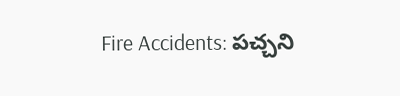Fire Accidents: పచ్చని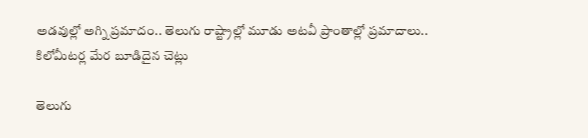అడవుల్లో అగ్ని ప్రమాదం.. తెలుగు రాష్ట్రాల్లో మూడు అటవీ ప్రాంతాల్లో ప్రమాదాలు.. కిలోమీటర్ల మేర బూడిదైన చెట్లు

తెలుగు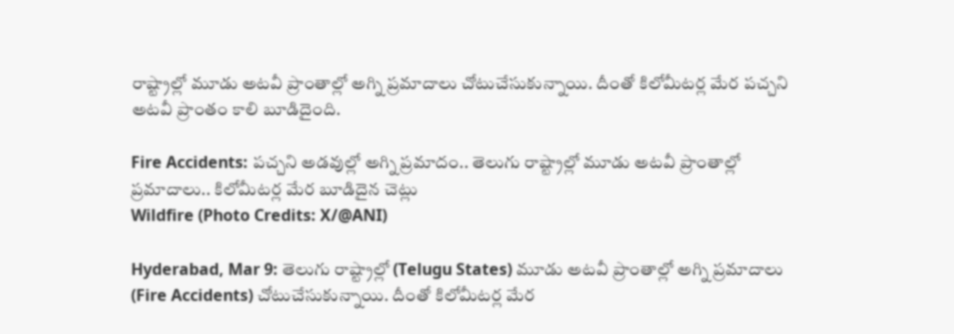రాష్ట్రాల్లో మూడు అటవీ ప్రాంతాల్లో అగ్ని ప్రమాదాలు చోటుచేసుకున్నాయి. దీంతో కిలోమీటర్ల మేర పచ్చని అటవీ ప్రాంతం కాలి బూడిదైంది.

Fire Accidents: పచ్చని అడవుల్లో అగ్ని ప్రమాదం.. తెలుగు రాష్ట్రాల్లో మూడు అటవీ ప్రాంతాల్లో ప్రమాదాలు.. కిలోమీటర్ల మేర బూడిదైన చెట్లు
Wildfire (Photo Credits: X/@ANI)

Hyderabad, Mar 9: తెలుగు రాష్ట్రాల్లో (Telugu States) మూడు అటవీ ప్రాంతాల్లో అగ్ని ప్రమాదాలు (Fire Accidents) చోటుచేసుకున్నాయి. దీంతో కిలోమీటర్ల మేర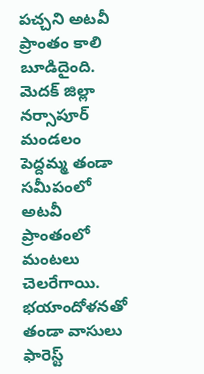పచ్చని అటవీ ప్రాంతం కాలి బూడిదైంది. మెదక్ జిల్లా నర్సాపూర్ మండలం పెద్దమ్మ తండా సమీపంలో అటవీ ప్రాంతంలో మంటలు చెలరేగాయి. భయాందోళనతో తండా వాసులు ఫారెస్ట్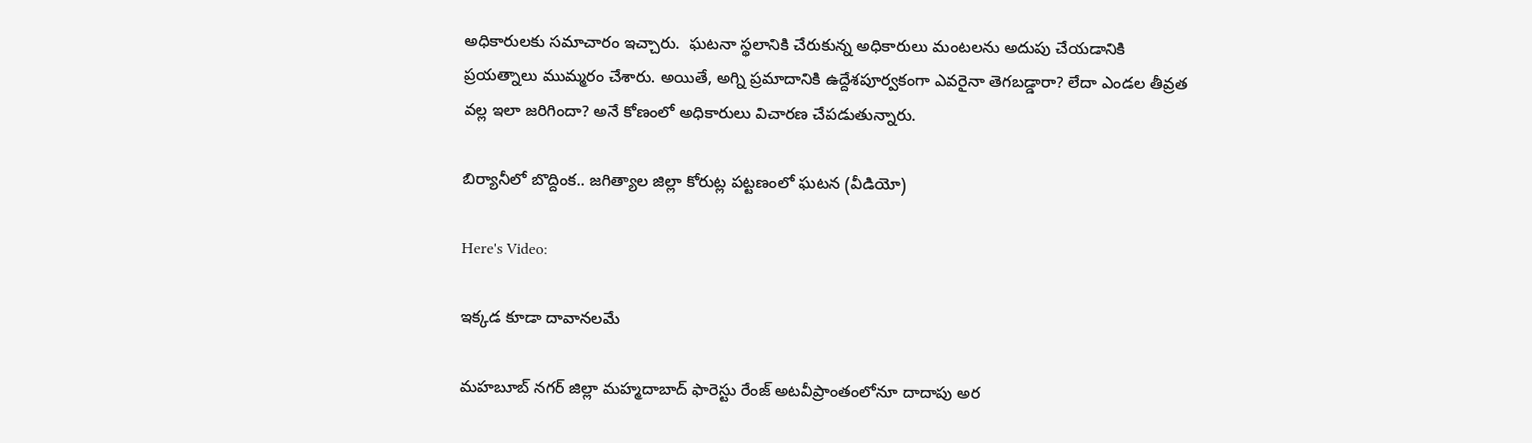అధికారులకు సమాచారం ఇచ్చారు.  ఘటనా స్థలానికి చేరుకున్న అధికారులు మంటలను అదుపు చేయడానికి ప్రయత్నాలు ముమ్మరం చేశారు. అయితే, అగ్ని ప్రమాదానికి ఉద్దేశపూర్వకంగా ఎవరైనా తెగబడ్డారా? లేదా ఎండల తీవ్రత వల్ల ఇలా జరిగిందా? అనే కోణంలో అధికారులు విచారణ చేపడుతున్నారు.

బిర్యానీలో బొద్దింక.. జగిత్యాల జిల్లా కోరుట్ల పట్టణంలో ఘటన (వీడియో)

Here's Video:

ఇక్కడ కూడా దావానలమే

మహబూబ్ నగర్ జిల్లా మహ్మదాబాద్‌ ఫారెస్టు రేంజ్‌ అటవీప్రాంతంలోనూ దాదాపు అర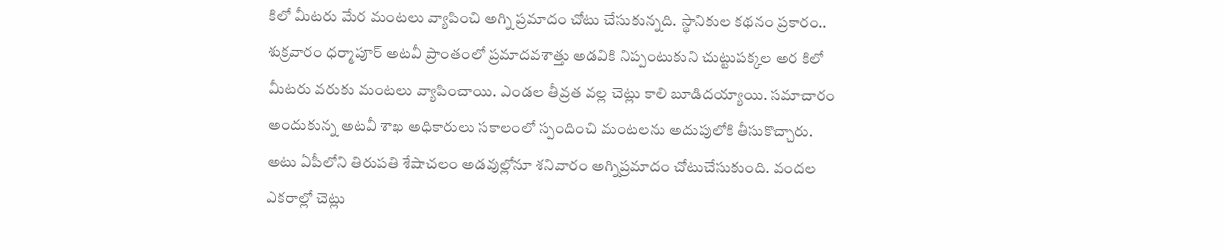కిలో మీటరు మేర మంటలు వ్యాపించి అగ్ని ప్రమాదం చోటు చేసుకున్నది. స్థానికుల కథనం ప్రకారం.. శుక్రవారం ధర్మాపూర్‌ అటవీ ప్రాంతంలో ప్రమాదవశాత్తు అడవికి నిప్పంటుకుని చుట్టుపక్కల అర కిలో మీటరు వరుకు మంటలు వ్యాపించాయి. ఎండల తీవ్రత వల్ల చెట్లు కాలి బూడిదయ్యాయి. సమాచారం అందుకున్న అటవీ శాఖ అధికారులు సకాలంలో స్పందించి మంటలను అదుపులోకి తీసుకొచ్చారు. అటు ఏపీలోని తిరుపతి శేషాచలం అడవుల్లోనూ శనివారం అగ్నిప్రమాదం చోటుచేసుకుంది. వందల ఎకరాల్లో చెట్లు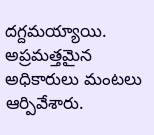దగ్దమయ్యాయి. అప్రమత్తమైన అధికారులు మంటలు ఆర్పివేశారు.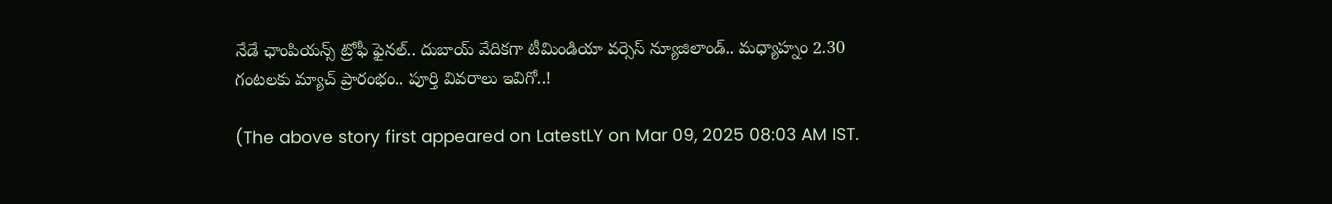నేడే ఛాంపియన్స్ ట్రోఫీ ఫైనల్.. దుబాయ్ వేదికగా టీమిండియా వర్సెస్ న్యూజిలాండ్.. మధ్యాహ్నం 2.30 గంటలకు మ్యాచ్ ప్రారంభం.. పూర్తి వివరాలు ఇవిగో..!

(The above story first appeared on LatestLY on Mar 09, 2025 08:03 AM IST.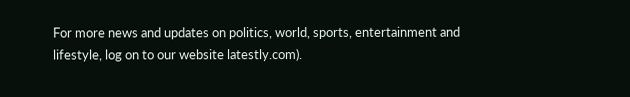For more news and updates on politics, world, sports, entertainment and lifestyle, log on to our website latestly.com).